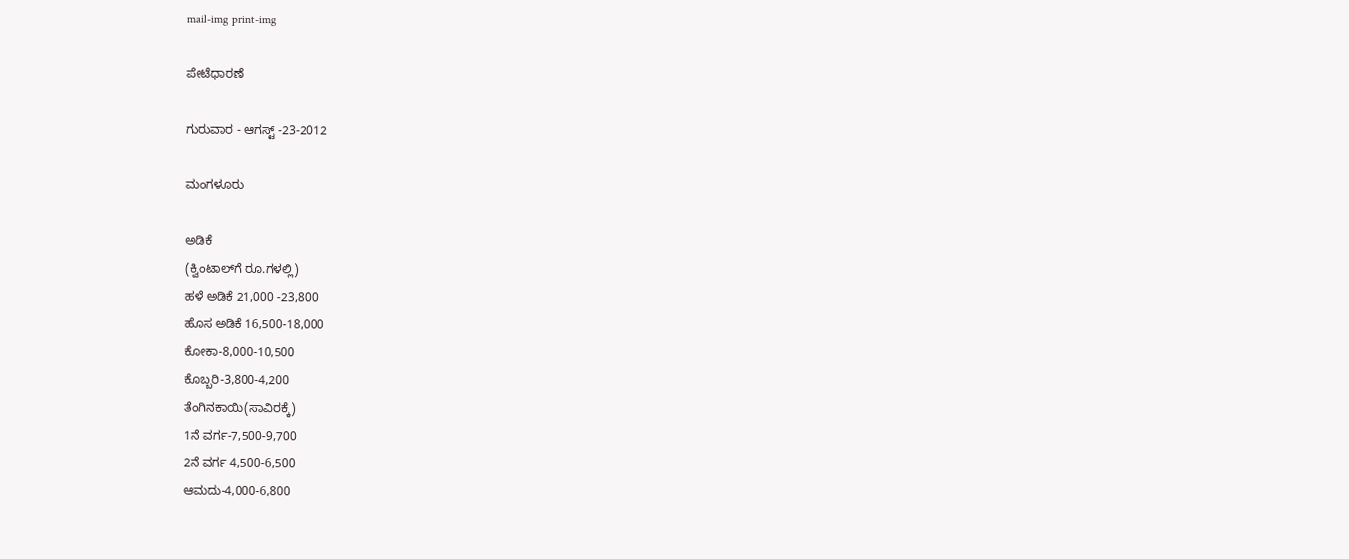mail-img print-img

ಪೇಟೆಧಾರಣೆ

ಗುರುವಾರ - ಆಗಸ್ಟ್ -23-2012

ಮಂಗಳೂರು

ಅಡಿಕೆ
(ಕ್ವಿಂಟಾಲ್‌ಗೆ ರೂ.ಗಳಲ್ಲಿ)
ಹಳೆ ಅಡಿಕೆ 21,000 -23,800
ಹೊಸ ಅಡಿಕೆ 16,500-18,000
ಕೋಕಾ-8,000-10,500
ಕೊಬ್ಬರಿ-3,800-4,200
ತೆಂಗಿನಕಾಯಿ(ಸಾವಿರಕ್ಕೆ)
1ನೆ ವರ್ಗ-7,500-9,700
2ನೆ ವರ್ಗ 4,500-6,500
ಆಮದು-4,000-6,800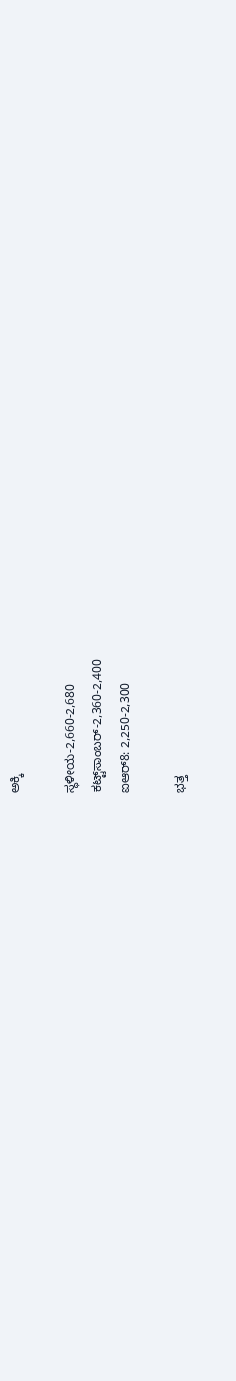ಅಕ್ಕಿ

ಸ್ಥಳೀಯ-2,660-2,680
ಕಟ್ಟ್‌ಸಾಂಬರ್-2,360-2,400
ಐಆರ್8: 2,250-2,300

ಭತ್ತ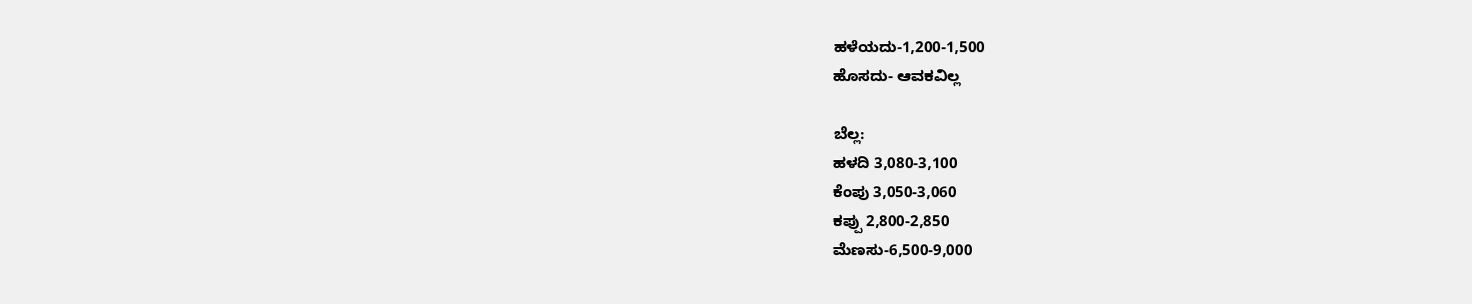ಹಳೆಯದು-1,200-1,500
ಹೊಸದು- ಆವಕವಿಲ್ಲ

ಬೆಲ್ಲ:
ಹಳದಿ 3,080-3,100
ಕೆಂಪು 3,050-3,060
ಕಪ್ಪು 2,800-2,850
ಮೆಣಸು-6,500-9,000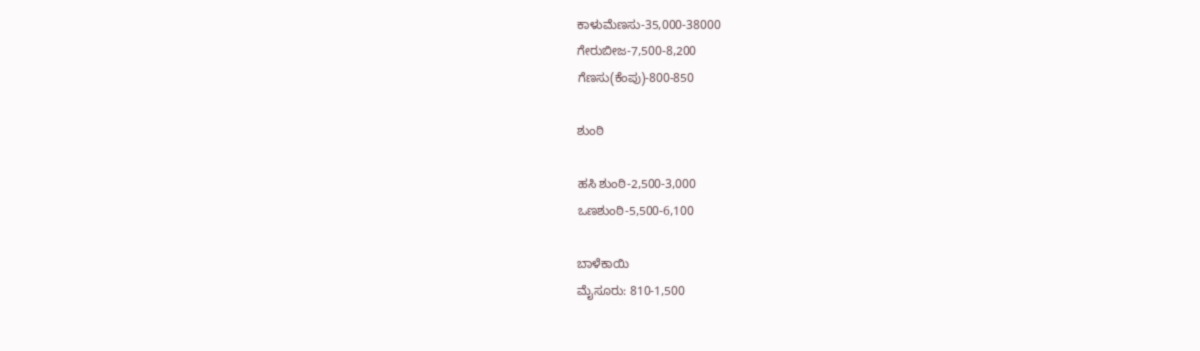ಕಾಳುಮೆಣಸು-35,000-38000
ಗೇರುಬೀಜ-7,500-8,200
ಗೆಣಸು(ಕೆಂಪು)-800-850

ಶುಂಠಿ

ಹಸಿ ಶುಂಠಿ-2,500-3,000
ಒಣಶುಂಠಿ-5,500-6,100

ಬಾಳೆಕಾಯಿ
ಮೈಸೂರು: 810-1,500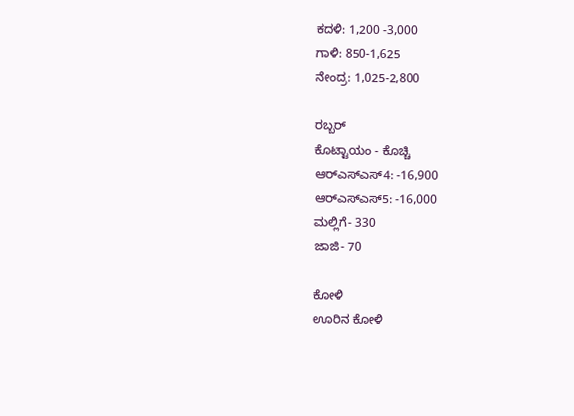ಕದಳಿ: 1,200 -3,000
ಗಾಳಿ: 850-1,625
ನೇಂದ್ರ: 1,025-2,800

ರಬ್ಬರ್
ಕೊಟ್ಟಾಯಂ - ಕೊಚ್ಚಿ
ಆರ್‌ಎಸ್‌ಎಸ್4: -16,900
ಆರ್‌ಎಸ್‌ಎಸ್5: -16,000
ಮಲ್ಲಿಗೆ- 330
ಜಾಜಿ- 70

ಕೋಳಿ
ಊರಿನ ಕೋಳಿ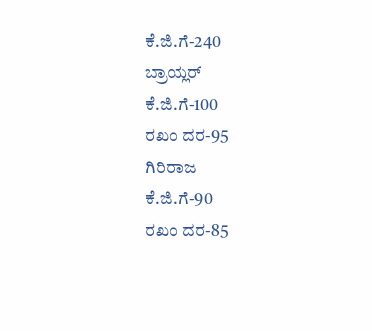ಕೆ.ಜಿ.ಗೆ-240
ಬ್ರಾಯ್ಲರ್
ಕೆ.ಜಿ.ಗೆ-100
ರಖಂ ದರ-95
ಗಿರಿರಾಜ
ಕೆ.ಜಿ.ಗೆ-90
ರಖಂ ದರ-85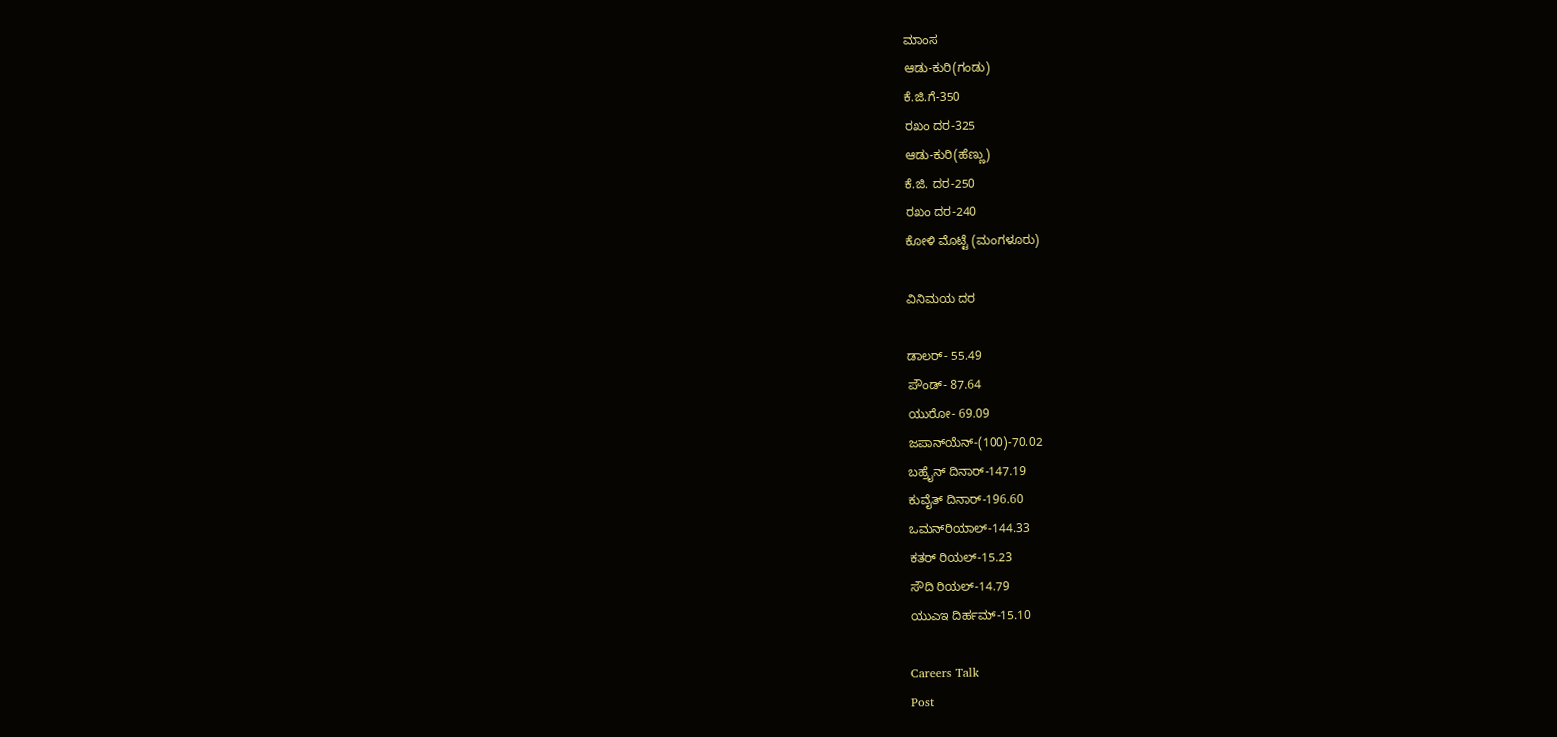ಮಾಂಸ
ಆಡು-ಕುರಿ(ಗಂಡು)
ಕೆ.ಜಿ.ಗೆ-350
ರಖಂ ದರ-325
ಆಡು-ಕುರಿ(ಹೆಣ್ಣು)
ಕೆ.ಜಿ. ದರ-250
ರಖಂ ದರ-240
ಕೋಳಿ ಮೊಟ್ಟೆ (ಮಂಗಳೂರು)

ವಿನಿಮಯ ದರ

ಡಾಲರ್- 55.49
ಪೌಂಡ್- 87.64
ಯುರೋ- 69.09
ಜಪಾನ್‌ಯೆನ್-(100)-70.02
ಬಹ್ರೈನ್ ದಿನಾರ್-147.19
ಕುವೈತ್ ದಿನಾರ್-196.60
ಒಮನ್‌ರಿಯಾಲ್-144.33
ಕತರ್ ರಿಯಲ್-15.23
ಸೌದಿ ರಿಯಲ್-14.79
ಯುಎಇ ದಿರ್ಹಮ್-15.10

Careers Talk
Post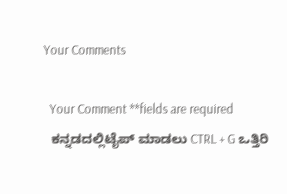Your Comments

  Your Comment **fields are required
  ಕನ್ನಡದಲ್ಲಿಟೈಪ್ ಮಾಡಲು CTRL + G ಒತ್ತಿರಿ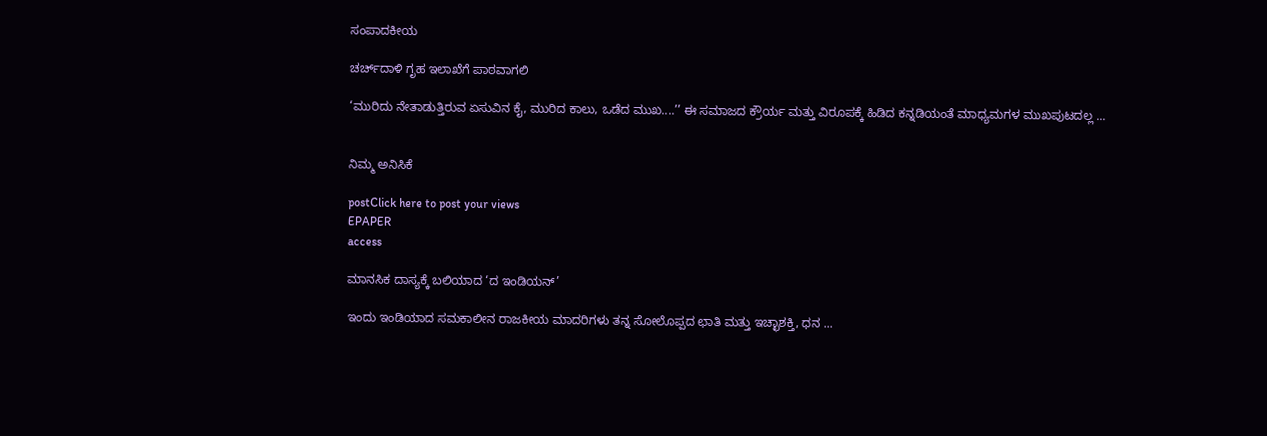ಸಂಪಾದಕೀಯ

ಚರ್ಚ್‌ದಾಳಿ ಗೃಹ ಇಲಾಖೆಗೆ ಪಾಠವಾಗಲಿ

‘ಮುರಿದು ನೇತಾಡುತ್ತಿರುವ ಏಸುವಿನ ಕೈ, ಮುರಿದ ಕಾಲು, ಒಡೆದ ಮುಖ....’’ ಈ ಸಮಾಜದ ಕ್ರೌರ್ಯ ಮತ್ತು ವಿರೂಪಕ್ಕೆ ಹಿಡಿದ ಕನ್ನಡಿಯಂತೆ ಮಾಧ್ಯಮಗಳ ಮುಖಪುಟದಲ್ಲ ...


ನಿಮ್ಮ ಅನಿಸಿಕೆ

postClick here to post your views
EPAPER
access

ಮಾನಸಿಕ ದಾಸ್ಯಕ್ಕೆ ಬಲಿಯಾದ ‘ದ ಇಂಡಿಯನ್’

ಇಂದು ಇಂಡಿಯಾದ ಸಮಕಾಲೀನ ರಾಜಕೀಯ ಮಾದರಿಗಳು ತನ್ನ ಸೋಲೊಪ್ಪದ ಛಾತಿ ಮತ್ತು ಇಚ್ಛಾಶಕ್ತಿ, ಧನ ...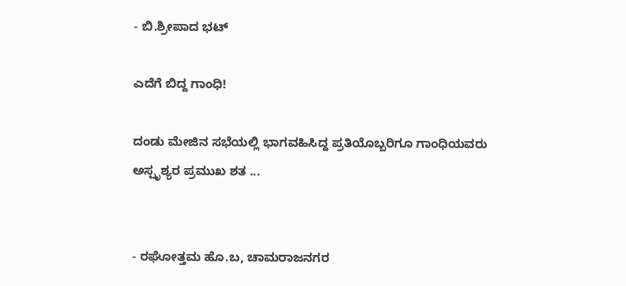- ಬಿ.ಶ್ರೀಪಾದ ಭಟ್

ಎದೆಗೆ ಬಿದ್ದ ಗಾಂಧಿ!

ದಂಡು ಮೇಜಿನ ಸಭೆಯಲ್ಲಿ ಭಾಗವಹಿಸಿದ್ದ ಪ್ರತಿಯೊಬ್ಬರಿಗೂ ಗಾಂಧಿಯವರು ಅಸ್ಪೃಶ್ಯರ ಪ್ರಮುಖ ಶತ ...


- ರಘೋತ್ತಮ ಹೊ.ಬ, ಚಾಮರಾಜನಗರ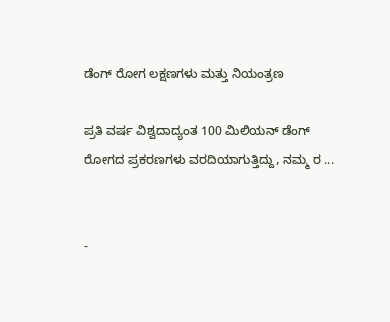ಡೆಂಗ್ ರೋಗ ಲಕ್ಷಣಗಳು ಮತ್ತು ನಿಯಂತ್ರಣ

ಪ್ರತಿ ವರ್ಷ ವಿಶ್ವದಾದ್ಯಂತ 100 ಮಿಲಿಯನ್ ಡೆಂಗ್ ರೋಗದ ಪ್ರಕರಣಗಳು ವರದಿಯಾಗುತ್ತಿದ್ದು, ನಮ್ಮ ರ ...


-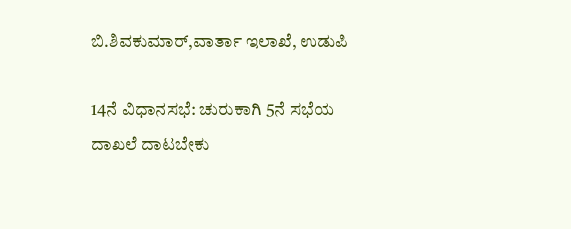ಬಿ.ಶಿವಕುಮಾರ್,ವಾರ್ತಾ ಇಲಾಖೆ, ಉಡುಪಿ

14ನೆ ವಿಧಾನಸಭೆ: ಚುರುಕಾಗಿ 5ನೆ ಸಭೆಯ ದಾಖಲೆ ದಾಟಬೇಕು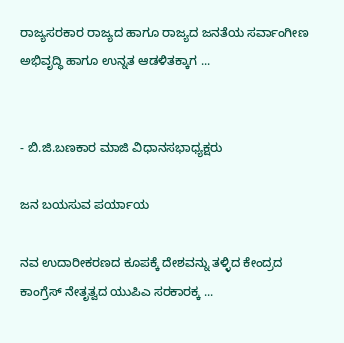ರಾಜ್ಯಸರಕಾರ ರಾಜ್ಯದ ಹಾಗೂ ರಾಜ್ಯದ ಜನತೆಯ ಸರ್ವಾಂಗೀಣ ಅಭಿವೃದ್ಧಿ ಹಾಗೂ ಉನ್ನತ ಆಡಳಿತಕ್ಕಾಗ ...


- ಬಿ.ಜಿ.ಬಣಕಾರ ಮಾಜಿ ವಿಧಾನಸಭಾಧ್ಯಕ್ಷರು

ಜನ ಬಯಸುವ ಪರ್ಯಾಯ

ನವ ಉದಾರೀಕರಣದ ಕೂಪಕ್ಕೆ ದೇಶವನ್ನು ತಳ್ಳಿದ ಕೇಂದ್ರದ ಕಾಂಗ್ರೆಸ್ ನೇತೃತ್ವದ ಯುಪಿಎ ಸರಕಾರಕ್ಕ ...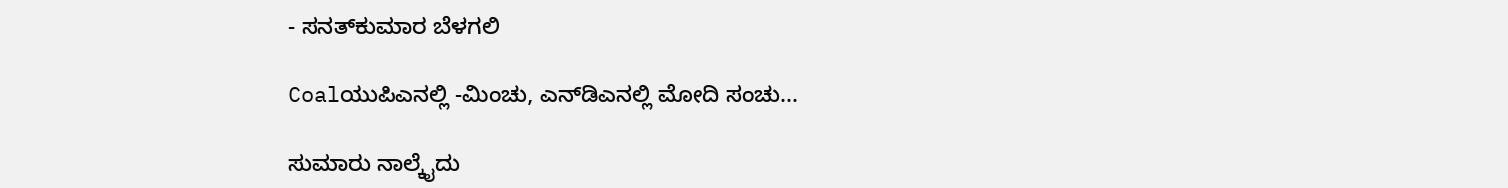- ಸನತ್‌ಕುಮಾರ ಬೆಳಗಲಿ

Coalಯುಪಿಎನಲ್ಲಿ -ಮಿಂಚು, ಎನ್‌ಡಿಎನಲ್ಲಿ ಮೋದಿ ಸಂಚು...

ಸುಮಾರು ನಾಲ್ಕೈದು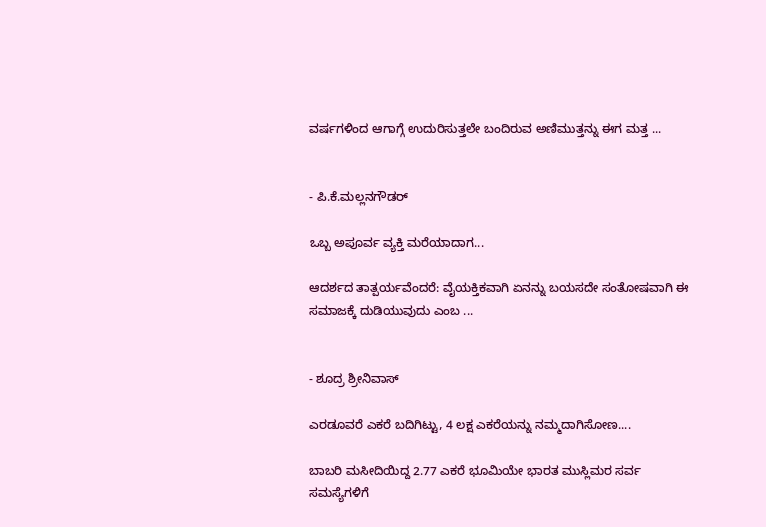ವರ್ಷಗಳಿಂದ ಆಗಾಗ್ಗೆ ಉದುರಿಸುತ್ತಲೇ ಬಂದಿರುವ ಅಣಿಮುತ್ತನ್ನು ಈಗ ಮತ್ತ ...


- ಪಿ.ಕೆ.ಮಲ್ಲನಗೌಡರ್

ಒಬ್ಬ ಅಪೂರ್ವ ವ್ಯಕ್ತಿ ಮರೆಯಾದಾಗ...

ಆದರ್ಶದ ತಾತ್ಪರ್ಯವೆಂದರೆ: ವೈಯಕ್ತಿಕವಾಗಿ ಏನನ್ನು ಬಯಸದೇ ಸಂತೋಷವಾಗಿ ಈ ಸಮಾಜಕ್ಕೆ ದುಡಿಯುವುದು ಎಂಬ ...


- ಶೂದ್ರ ಶ್ರೀನಿವಾಸ್

ಎರಡೂವರೆ ಎಕರೆ ಬದಿಗಿಟ್ಟು, 4 ಲಕ್ಷ ಎಕರೆಯನ್ನು ನಮ್ಮದಾಗಿಸೋಣ....

ಬಾಬರಿ ಮಸೀದಿಯಿದ್ದ 2.77 ಎಕರೆ ಭೂಮಿಯೇ ಭಾರತ ಮುಸ್ಲಿಮರ ಸರ್ವ ಸಮಸ್ಯೆಗಳಿಗೆ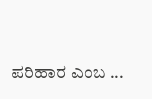ಪರಿಹಾರ ಎಂಬ ...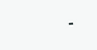-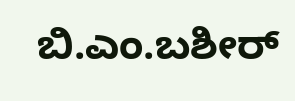ಬಿ.ಎಂ.ಬಶೀರ್